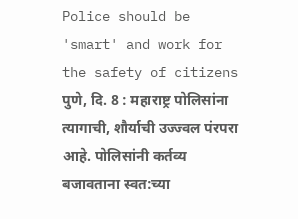Police should be 'smart' and work for the safety of citizens
पुणे, दि. 8 : महाराष्ट्र पोलिसांना त्यागाची, शौर्याची उज्ज्वल पंरपरा आहे. पोलिसांनी कर्तव्य बजावताना स्वत:च्या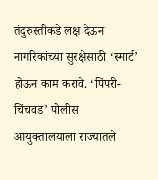तंदुरुस्तीकडे लक्ष देऊन नागरिकांच्या सुरक्षेसाठी ‘स्मार्ट’ होऊन काम करावे. ‘पिंपरी-चिंचवड’ पोलीस आयुक्तालयाला राज्यातले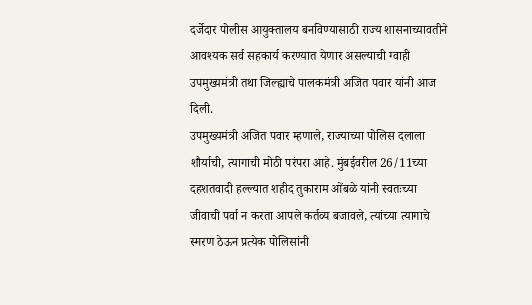दर्जेदार पोलीस आयुक्तालय बनविण्यासाठी राज्य शासनाच्यावतीने आवश्यक सर्व सहकार्य करण्यात येणार असल्याची ग्वाही उपमुख्यमंत्री तथा जिल्ह्याचे पालकमंत्री अजित पवार यांनी आज दिली.
उपमुख्यमंत्री अजित पवार म्हणाले, राज्याच्या पोलिस दलाला शौर्याची, त्यागाची मोठी परंपरा आहे. मुंबईवरील 26/11च्या दहशतवादी हल्ल्यात शहीद तुकाराम ओंबळे यांनी स्वतःच्या जीवाची पर्वा न करता आपले कर्तव्य बजावले, त्यांच्या त्यागाचे स्मरण ठेऊन प्रत्येक पोलिसांनी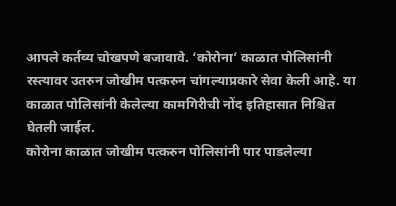आपले कर्तव्य चोखपणे बजावावे. ‘कोरोना’ काळात पोलिसांनी रस्त्यावर उतरुन जोखीम पत्करुन चांगल्याप्रकारे सेवा केली आहे. या काळात पोलिसांनी केलेल्या कामगिरीची नोंद इतिहासात निश्चित घेतली जाईल.
कोरोना काळात जोखीम पत्करुन पोलिसांनी पार पाडलेल्या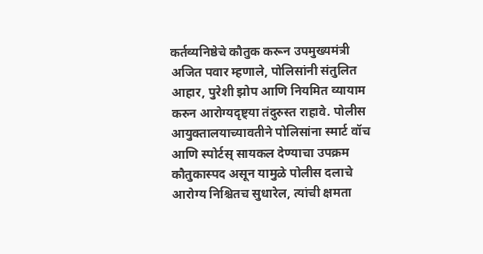कर्तव्यनिष्ठेचे कौतुक करून उपमुख्यमंत्री अजित पवार म्हणाले, पोलिसांनी संतुलित आहार, पुरेशी झोप आणि नियमित व्यायाम करुन आरोग्यदृष्ट्या तंदुरुस्त राहावे. पोलीस आयुक्तालयाच्यावतीने पोलिसांना स्मार्ट वॉच आणि स्पोर्टस् सायकल देण्याचा उपक्रम कौतुकास्पद असून यामुळे पोलीस दलाचे आरोग्य निश्चितच सुधारेल, त्यांची क्षमता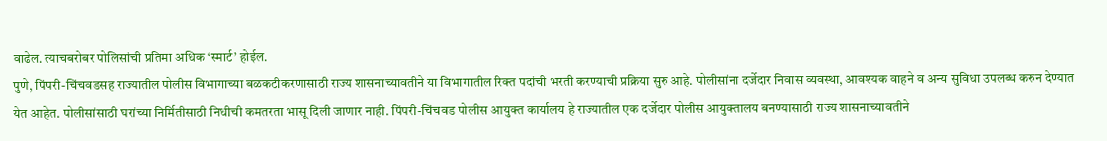वाढेल. त्याचबरोबर पोलिसांची प्रतिमा अधिक ‘स्मार्ट’ होईल.
पुणे, पिंपरी-चिंचवडसह राज्यातील पोलीस विभागाच्या बळकटीकरणासाठी राज्य शासनाच्यावतीने या विभागातील रिक्त पदांची भरती करण्याची प्रक्रिया सुरु आहे. पोलीसांना दर्जेदार निवास व्यवस्था, आवश्यक वाहने व अन्य सुविधा उपलब्ध करुन देण्यात येत आहेत. पोलीसांसाठी घरांच्या निर्मितीसाठी निधीची कमतरता भासू दिली जाणार नाही. पिंपरी-चिंचवड पोलीस आयुक्त कार्यालय हे राज्यातील एक दर्जेदार पोलीस आयुक्तालय बनण्यासाठी राज्य शासनाच्यावतीने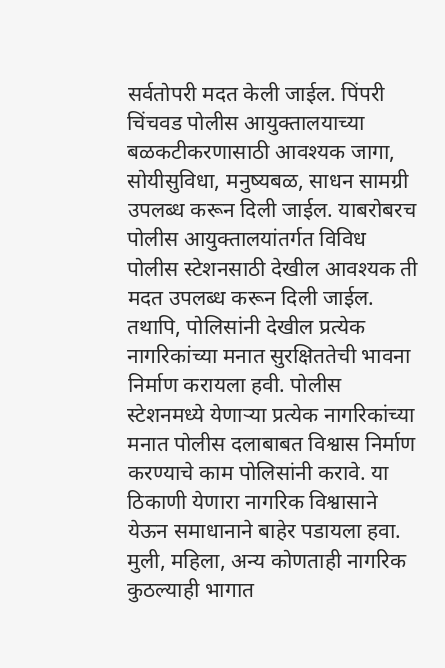सर्वतोपरी मदत केली जाईल. पिंपरी चिंचवड पोलीस आयुक्तालयाच्या बळकटीकरणासाठी आवश्यक जागा, सोयीसुविधा, मनुष्यबळ, साधन सामग्री उपलब्ध करून दिली जाईल. याबरोबरच पोलीस आयुक्तालयांतर्गत विविध पोलीस स्टेशनसाठी देखील आवश्यक ती मदत उपलब्ध करून दिली जाईल. तथापि, पोलिसांनी देखील प्रत्येक नागरिकांच्या मनात सुरक्षिततेची भावना निर्माण करायला हवी. पोलीस स्टेशनमध्ये येणाऱ्या प्रत्येक नागरिकांच्या मनात पोलीस दलाबाबत विश्वास निर्माण करण्याचे काम पोलिसांनी करावे. या ठिकाणी येणारा नागरिक विश्वासाने येऊन समाधानाने बाहेर पडायला हवा. मुली, महिला, अन्य कोणताही नागरिक कुठल्याही भागात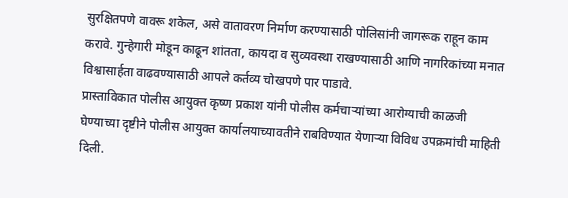सुरक्षितपणे वावरू शकेल, असे वातावरण निर्माण करण्यासाठी पोलिसांनी जागरूक राहून काम करावे. गुन्हेगारी मोडून काढून शांतता, कायदा व सुव्यवस्था राखण्यासाठी आणि नागरिकांच्या मनात विश्वासार्हता वाढवण्यासाठी आपले कर्तव्य चोखपणे पार पाडावे.
प्रास्ताविकात पोलीस आयुक्त कृष्ण प्रकाश यांनी पोलीस कर्मचाऱ्यांच्या आरोग्याची काळजी घेण्याच्या दृष्टीने पोलीस आयुक्त कार्यालयाच्यावतीने राबविण्यात येणाऱ्या विविध उपक्रमांची माहिती दिली.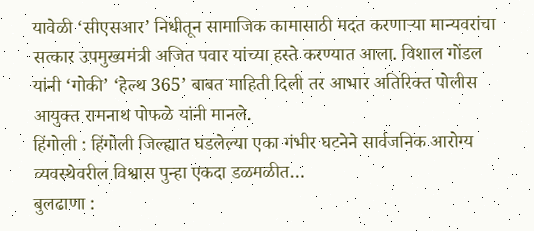यावेळी ‘सीएसआर’ निधीतून सामाजिक कामासाठी मदत करणाऱ्या मान्यवरांचा सत्कार उपमुख्यमंत्री अजित पवार यांच्या हस्ते करण्यात आला. विशाल गोंडल यांनी ‘गोकी’ ‘हेल्थ 365’ बाबत माहिती दिली तर आभार अतिरिक्त पोलीस आयुक्त रामनाथ पोफळे यांनी मानले.
हिंगोली : हिंगोली जिल्ह्यात घडलेल्या एका गंभीर घटनेने सार्वजनिक आरोग्य व्यवस्थेवरील विश्वास पुन्हा एकदा डळमळीत…
बुलढाणा :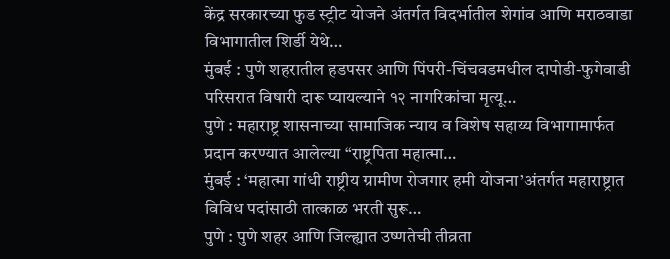केंद्र सरकारच्या फुड स्ट्रीट योजने अंतर्गत विदर्भातील शेगांव आणि मराठवाडा विभागातील शिर्डी येथे…
मुंबई : पुणे शहरातील हडपसर आणि पिंपरी-चिंचवडमधील दापोडी-फुगेवाडी परिसरात विषारी दारू प्यायल्याने १२ नागरिकांचा मृत्यू…
पुणे : महाराष्ट्र शासनाच्या सामाजिक न्याय व विशेष सहाय्य विभागामार्फत प्रदान करण्यात आलेल्या “राष्ट्रपिता महात्मा…
मुंबई : ‘महात्मा गांधी राष्ट्रीय ग्रामीण रोजगार हमी योजना’अंतर्गत महाराष्ट्रात विविध पदांसाठी तात्काळ भरती सुरू…
पुणे : पुणे शहर आणि जिल्ह्यात उष्णतेची तीव्रता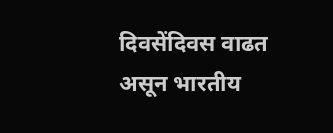दिवसेंदिवस वाढत असून भारतीय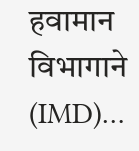हवामान विभागाने (IMD)…